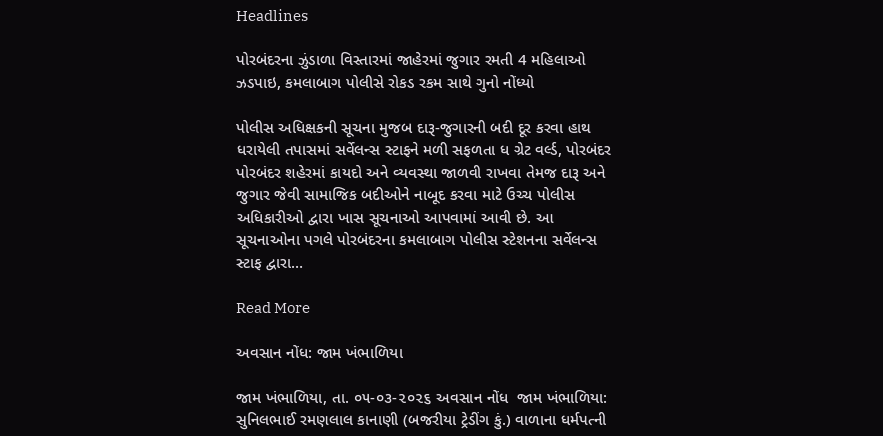Headlines

પોરબંદરના ઝુંડાળા વિસ્તારમાં જાહેરમાં જુગાર રમતી 4 મહિલાઓ ઝડપાઇ, કમલાબાગ પોલીસે રોકડ રકમ સાથે ગુનો નોંધ્યો

પોલીસ અધિક્ષકની સૂચના મુજબ દારૂ-જુગારની બદી દૂર કરવા હાથ ધરાયેલી તપાસમાં સર્વેલન્સ સ્ટાફને મળી સફળતા ધ ગ્રેટ વર્લ્ડ, પોરબંદર પોરબંદર શહેરમાં કાયદો અને વ્યવસ્થા જાળવી રાખવા તેમજ દારૂ અને જુગાર જેવી સામાજિક બદીઓને નાબૂદ કરવા માટે ઉચ્ચ પોલીસ અધિકારીઓ દ્વારા ખાસ સૂચનાઓ આપવામાં આવી છે. આ સૂચનાઓના પગલે પોરબંદરના કમલાબાગ પોલીસ સ્ટેશનના સર્વેલન્સ સ્ટાફ દ્વારા…

Read More

અવસાન નોંધ: જામ ખંભાળિયા

જામ ખંભાળિયા, તા. ૦૫-૦૩-૨૦૨૬ અવસાન નોંધ  જામ ખંભાળિયા: સુનિલભાઈ રમણલાલ કાનાણી (બજરીયા ટ્રેડીંગ કું.) વાળાના ધર્મપત્ની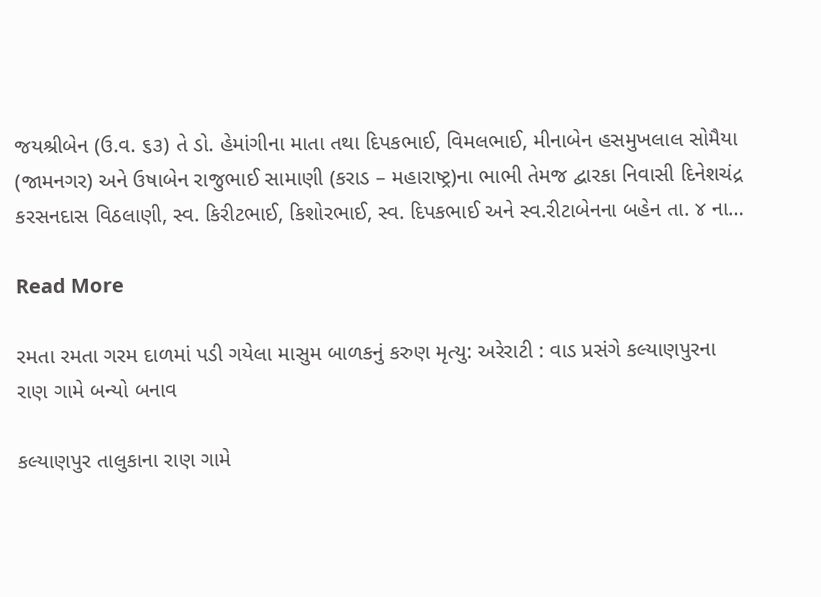જયશ્રીબેન (ઉ.વ. ૬૩) તે ડો. હેમાંગીના માતા તથા દિપકભાઈ, વિમલભાઈ, મીનાબેન હસમુખલાલ સોમૈયા (જામનગર) અને ઉષાબેન રાજુભાઈ સામાણી (કરાડ – મહારાષ્ટ્ર)ના ભાભી તેમજ દ્વારકા નિવાસી દિનેશચંદ્ર કરસનદાસ વિઠલાણી, સ્વ. કિરીટભાઈ, કિશોરભાઈ, સ્વ. દિપકભાઈ અને સ્વ.રીટાબેનના બહેન તા. ૪ ના…

Read More

રમતા રમતા ગરમ દાળમાં પડી ગયેલા માસુમ બાળકનું કરુણ મૃત્યુ: અરેરાટી : વાડ પ્રસંગે કલ્યાણપુરના રાણ ગામે બન્યો બનાવ

કલ્યાણપુર તાલુકાના રાણ ગામે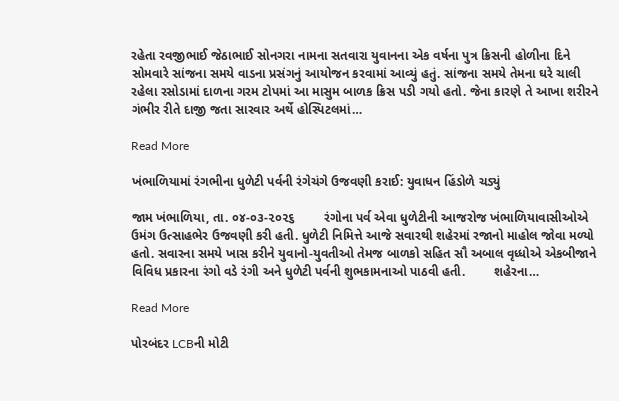રહેતા રવજીભાઈ જેઠાભાઈ સોનગરા નામના સતવારા યુવાનના એક વર્ષના પુત્ર ક્રિસની હોળીના દિને સોમવારે સાંજના સમયે વાડના પ્રસંગનું આયોજન કરવામાં આવ્યું હતું. સાંજના સમયે તેમના ઘરે ચાલી રહેલા રસોડામાં દાળના ગરમ ટોપમાં આ માસુમ બાળક ક્રિસ પડી ગયો હતો. જેના કારણે તે આખા શરીરને ગંભીર રીતે દાજી જતા સારવાર અર્થે હોસ્પિટલમાં…

Read More

ખંભાળિયામાં રંગભીના ધુળેટી પર્વની રંગેચંગે ઉજવણી કરાઈ: યુવાધન હિંડોળે ચડ્યું

જામ ખંભાળિયા, તા. ૦૪-૦૩-૨૦૨૬        રંગોના પર્વ એવા ધુળેટીની આજરોજ ખંભાળિયાવાસીઓએ ઉમંગ ઉત્સાહભેર ઉજવણી કરી હતી. ધુળેટી નિમિત્તે આજે સવારથી શહેરમાં રજાનો માહોલ જોવા મળ્યો હતો. સવારના સમયે ખાસ કરીને યુવાનો-યુવતીઓ તેમજ બાળકો સહિત સૌ અબાલ વૃધ્ધોએ એકબીજાને વિવિધ પ્રકારના રંગો વડે રંગી અને ધુળેટી પર્વની શુભકામનાઓ પાઠવી હતી.        શહેરના…

Read More

પોરબંદર LCBની મોટી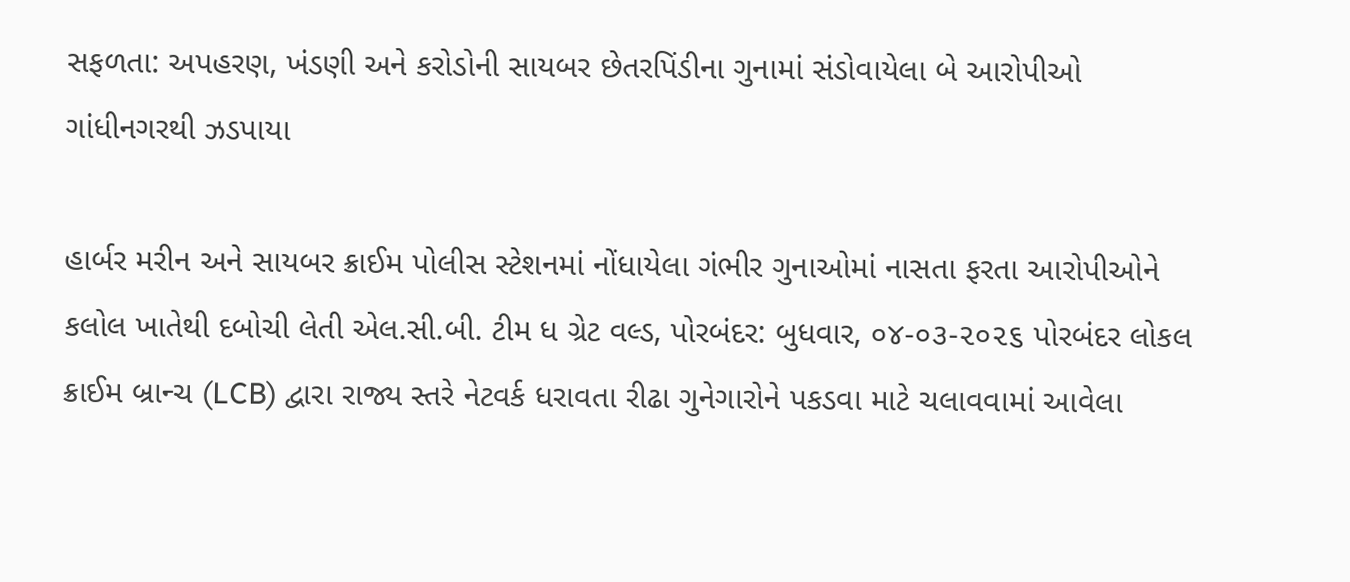સફળતા: અપહરણ, ખંડણી અને કરોડોની સાયબર છેતરપિંડીના ગુનામાં સંડોવાયેલા બે આરોપીઓ ગાંધીનગરથી ઝડપાયા

હાર્બર મરીન અને સાયબર ક્રાઈમ પોલીસ સ્ટેશનમાં નોંધાયેલા ગંભીર ગુનાઓમાં નાસતા ફરતા આરોપીઓને કલોલ ખાતેથી દબોચી લેતી એલ.સી.બી. ટીમ ધ ગ્રેટ વલ્ડ, પોરબંદર: બુધવાર, ૦૪-૦૩-૨૦૨૬ પોરબંદર લોકલ ક્રાઈમ બ્રાન્ચ (LCB) દ્વારા રાજ્ય સ્તરે નેટવર્ક ધરાવતા રીઢા ગુનેગારોને પકડવા માટે ચલાવવામાં આવેલા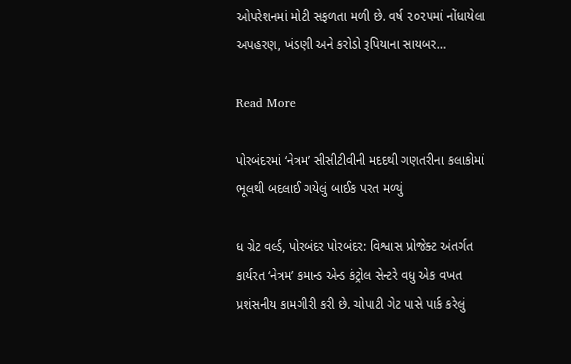ઓપરેશનમાં મોટી સફળતા મળી છે. વર્ષ ૨૦૨૫માં નોંધાયેલા અપહરણ, ખંડણી અને કરોડો રૂપિયાના સાયબર…

Read More

પોરબંદરમાં ‘નેત્રમ’ સીસીટીવીની મદદથી ગણતરીના કલાકોમાં ભૂલથી બદલાઈ ગયેલું બાઈક પરત મળ્યું

ધ ગ્રેટ વર્લ્ડ, પોરબંદર પોરબંદર: વિશ્વાસ પ્રોજેક્ટ અંતર્ગત કાર્યરત ‘નેત્રમ’ કમાન્ડ એન્ડ કંટ્રોલ સેન્ટરે વધુ એક વખત પ્રશંસનીય કામગીરી કરી છે. ચોપાટી ગેટ પાસે પાર્ક કરેલું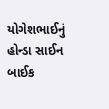યોગેશભાઈનું હોન્ડા સાઈન બાઈક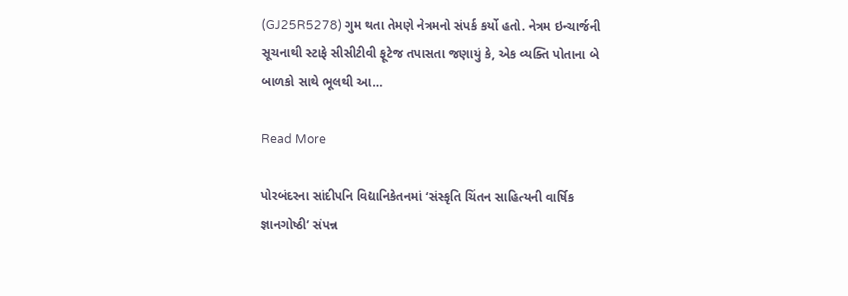(GJ25R5278) ગુમ થતા તેમણે નેત્રમનો સંપર્ક કર્યો હતો. નેત્રમ ઇન્ચાર્જની સૂચનાથી સ્ટાફે સીસીટીવી ફૂટેજ તપાસતા જણાયું કે, એક વ્યક્તિ પોતાના બે બાળકો સાથે ભૂલથી આ…

Read More

પોરબંદરના સાંદીપનિ વિદ્યાનિકેતનમાં ‘સંસ્કૃતિ ચિંતન સાહિત્યની વાર્ષિક જ્ઞાનગોષ્ઠી’ સંપન્ન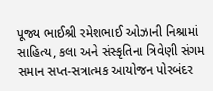પૂજ્ય ભાઈશ્રી રમેશભાઈ ઓઝાની નિશ્રામાં સાહિત્ય, કલા અને સંસ્કૃતિના ત્રિવેણી સંગમ સમાન સપ્ત-સત્રાત્મક આયોજન પોરબંદર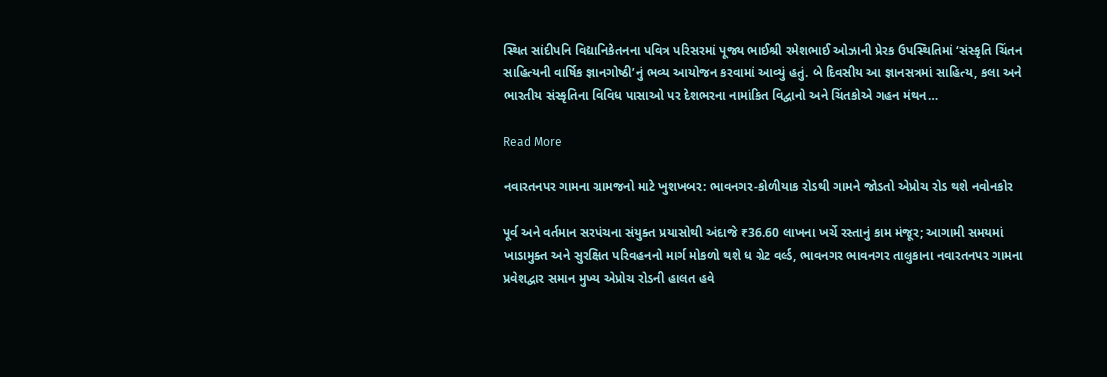સ્થિત સાંદીપનિ વિદ્યાનિકેતનના પવિત્ર પરિસરમાં પૂજ્ય ભાઈશ્રી રમેશભાઈ ઓઝાની પ્રેરક ઉપસ્થિતિમાં ‘સંસ્કૃતિ ચિંતન સાહિત્યની વાર્ષિક જ્ઞાનગોષ્ઠી’નું ભવ્ય આયોજન કરવામાં આવ્યું હતું. બે દિવસીય આ જ્ઞાનસત્રમાં સાહિત્ય, કલા અને ભારતીય સંસ્કૃતિના વિવિધ પાસાઓ પર દેશભરના નામાંકિત વિદ્વાનો અને ચિંતકોએ ગહન મંથન…

Read More

નવારતનપર ગામના ગ્રામજનો માટે ખુશખબર: ભાવનગર-કોળીયાક રોડથી ગામને જોડતો એપ્રોચ રોડ થશે નવોનકોર

પૂર્વ અને વર્તમાન સરપંચના સંયુક્ત પ્રયાસોથી અંદાજે ₹36.60 લાખના ખર્ચે રસ્તાનું કામ મંજૂર; આગામી સમયમાં ખાડામુક્ત અને સુરક્ષિત પરિવહનનો માર્ગ મોકળો થશે ધ ગ્રેટ વર્લ્ડ, ભાવનગર ભાવનગર તાલુકાના નવારતનપર ગામના પ્રવેશદ્વાર સમાન મુખ્ય એપ્રોચ રોડની હાલત હવે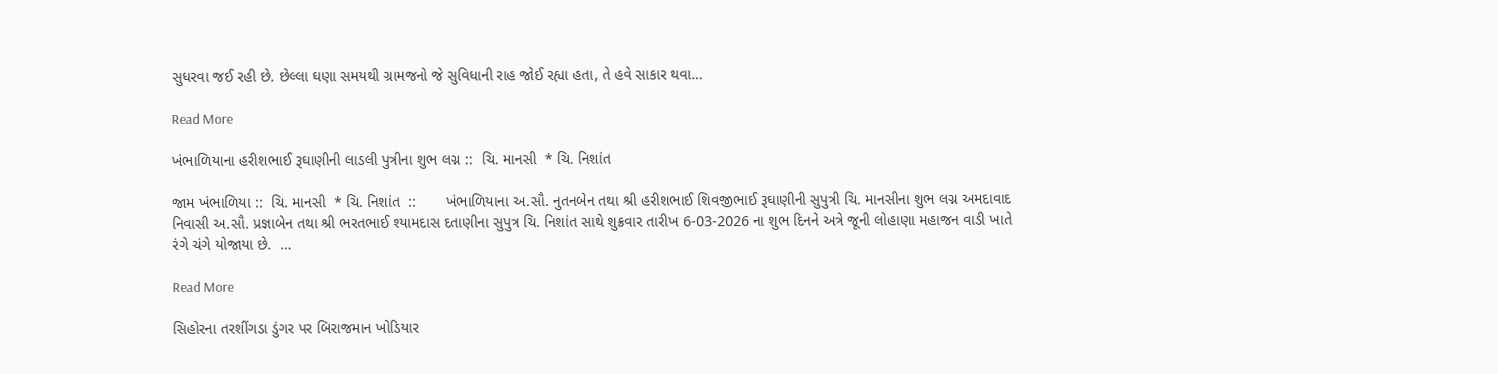સુધરવા જઈ રહી છે. છેલ્લા ઘણા સમયથી ગ્રામજનો જે સુવિધાની રાહ જોઈ રહ્યા હતા, તે હવે સાકાર થવા…

Read More

ખંભાળિયાના હરીશભાઈ રૂઘાણીની લાડલી પુત્રીના શુભ લગ્ન ::  ચિ. માનસી  * ચિ. નિશાંત

જામ ખંભાળિયા ::  ચિ. માનસી  * ચિ. નિશાંત  ::       ખંભાળિયાના અ.સૌ. નુતનબેન તથા શ્રી હરીશભાઈ શિવજીભાઈ રૂઘાણીની સુપુત્રી ચિ. માનસીના શુભ લગ્ન અમદાવાદ નિવાસી અ.સૌ. પ્રજ્ઞાબેન તથા શ્રી ભરતભાઈ શ્યામદાસ દતાણીના સુપુત્ર ચિ. નિશાંત સાથે શુક્રવાર તારીખ 6-03-2026 ના શુભ દિનને અત્રે જૂની લોહાણા મહાજન વાડી ખાતે રંગે ચંગે યોજાયા છે.  …

Read More

સિહોરના તરશીંગડા ડુંગર પર બિરાજમાન ખોડિયાર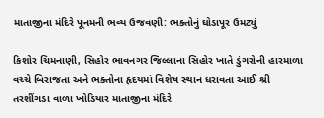માતાજીના મંદિરે પૂનમની ભવ્ય ઉજવણી: ભક્તોનું ઘોડાપૂર ઉમટ્યું

કિશોર ચિમનાણી, સિહોર ભાવનગર જિલ્લાના સિહોર ખાતે ડુંગરોની હારમાળા વચ્ચે બિરાજતા અને ભક્તોના હૃદયમાં વિશેષ સ્થાન ધરાવતા આઈ શ્રી તરશીંગડા વાળા ખોડિયાર માતાજીના મંદિરે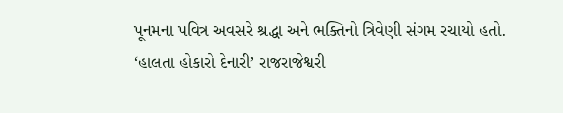પૂનમના પવિત્ર અવસરે શ્રદ્ધા અને ભક્તિનો ત્રિવેણી સંગમ રચાયો હતો. ‘હાલતા હોકારો દેનારી’ રાજરાજેશ્વરી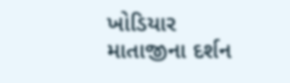ખોડિયાર માતાજીના દર્શન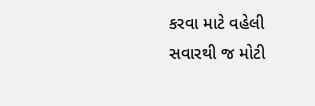કરવા માટે વહેલી સવારથી જ મોટી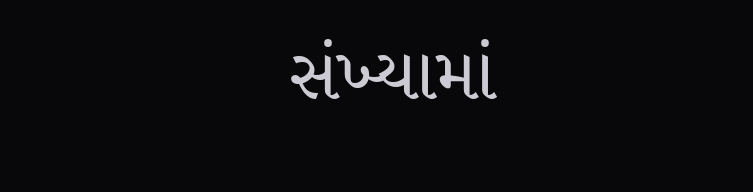સંખ્યામાં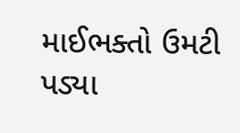માઈભક્તો ઉમટી પડ્યા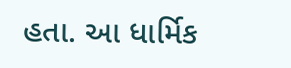હતા. આ ધાર્મિક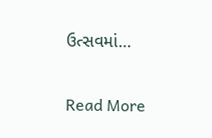ઉત્સવમાં…

Read More